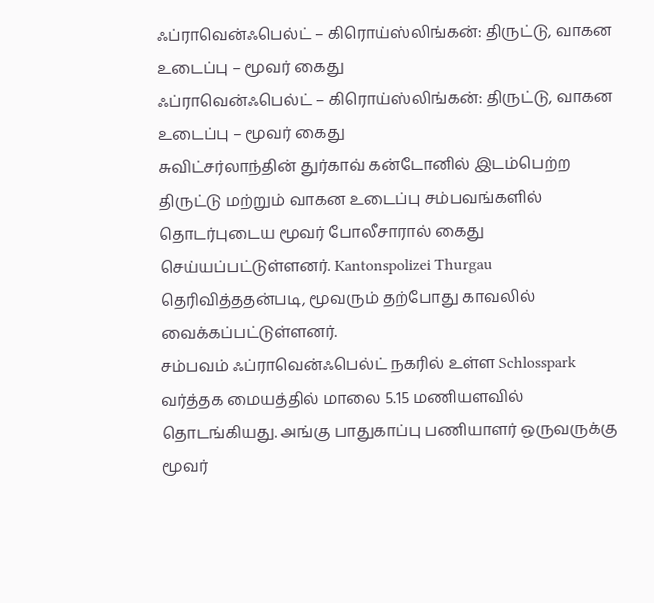ஃப்ராவென்ஃபெல்ட் – கிரொய்ஸ்லிங்கன்: திருட்டு, வாகன உடைப்பு – மூவர் கைது
ஃப்ராவென்ஃபெல்ட் – கிரொய்ஸ்லிங்கன்: திருட்டு, வாகன உடைப்பு – மூவர் கைது
சுவிட்சர்லாந்தின் துர்காவ் கன்டோனில் இடம்பெற்ற திருட்டு மற்றும் வாகன உடைப்பு சம்பவங்களில் தொடர்புடைய மூவர் போலீசாரால் கைது செய்யப்பட்டுள்ளனர். Kantonspolizei Thurgau தெரிவித்ததன்படி, மூவரும் தற்போது காவலில் வைக்கப்பட்டுள்ளனர்.
சம்பவம் ஃப்ராவென்ஃபெல்ட் நகரில் உள்ள Schlosspark வர்த்தக மையத்தில் மாலை 5.15 மணியளவில் தொடங்கியது. அங்கு பாதுகாப்பு பணியாளர் ஒருவருக்கு மூவர்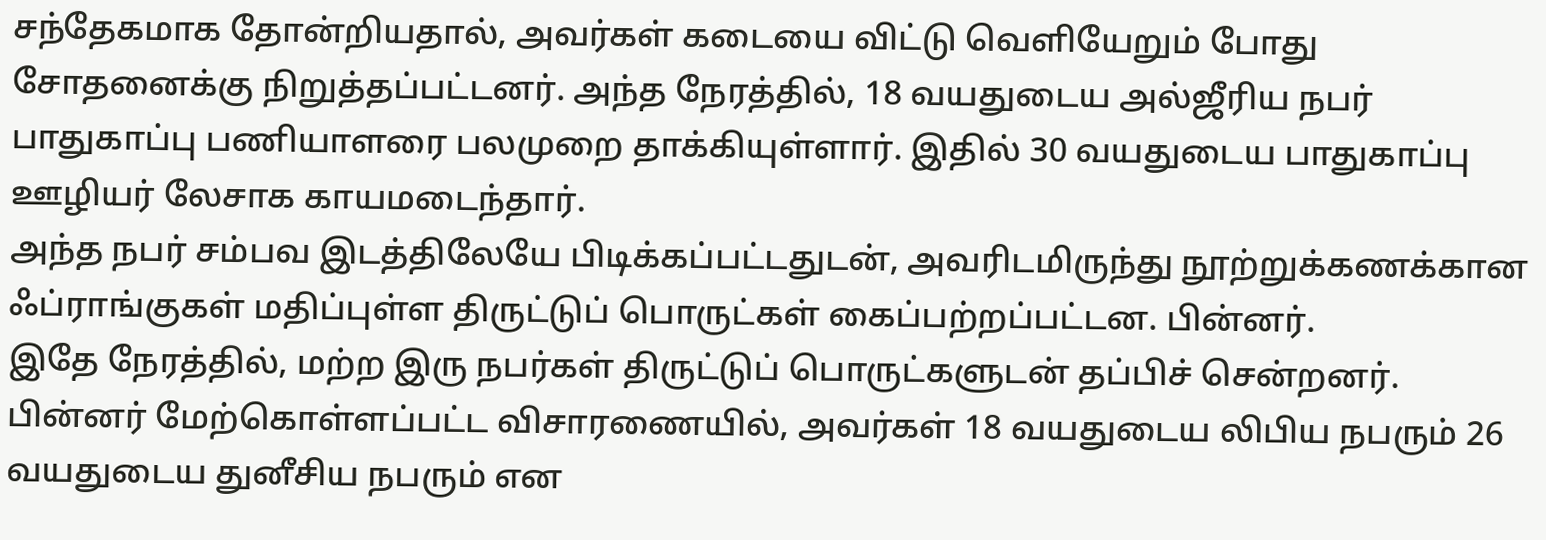சந்தேகமாக தோன்றியதால், அவர்கள் கடையை விட்டு வெளியேறும் போது சோதனைக்கு நிறுத்தப்பட்டனர். அந்த நேரத்தில், 18 வயதுடைய அல்ஜீரிய நபர் பாதுகாப்பு பணியாளரை பலமுறை தாக்கியுள்ளார். இதில் 30 வயதுடைய பாதுகாப்பு ஊழியர் லேசாக காயமடைந்தார்.
அந்த நபர் சம்பவ இடத்திலேயே பிடிக்கப்பட்டதுடன், அவரிடமிருந்து நூற்றுக்கணக்கான ஃப்ராங்குகள் மதிப்புள்ள திருட்டுப் பொருட்கள் கைப்பற்றப்பட்டன. பின்னர்.
இதே நேரத்தில், மற்ற இரு நபர்கள் திருட்டுப் பொருட்களுடன் தப்பிச் சென்றனர். பின்னர் மேற்கொள்ளப்பட்ட விசாரணையில், அவர்கள் 18 வயதுடைய லிபிய நபரும் 26 வயதுடைய துனீசிய நபரும் என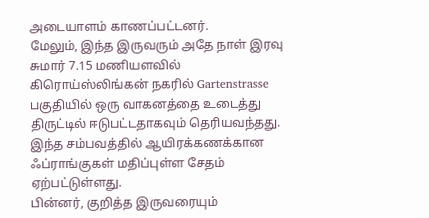அடையாளம் காணப்பட்டனர்.
மேலும், இந்த இருவரும் அதே நாள் இரவு சுமார் 7.15 மணியளவில் கிரொய்ஸ்லிங்கன் நகரில் Gartenstrasse பகுதியில் ஒரு வாகனத்தை உடைத்து திருட்டில் ஈடுபட்டதாகவும் தெரியவந்தது. இந்த சம்பவத்தில் ஆயிரக்கணக்கான ஃப்ராங்குகள் மதிப்புள்ள சேதம் ஏற்பட்டுள்ளது.
பின்னர், குறித்த இருவரையும்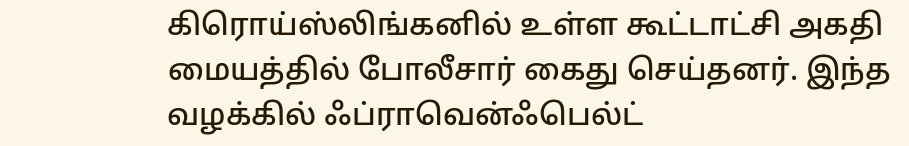கிரொய்ஸ்லிங்கனில் உள்ள கூட்டாட்சி அகதி மையத்தில் போலீசார் கைது செய்தனர். இந்த வழக்கில் ஃப்ராவென்ஃபெல்ட்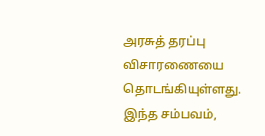அரசுத் தரப்பு விசாரணையை தொடங்கியுள்ளது.
இந்த சம்பவம்,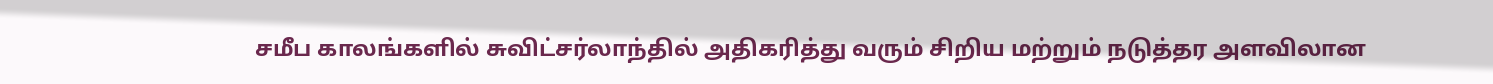சமீப காலங்களில் சுவிட்சர்லாந்தில் அதிகரித்து வரும் சிறிய மற்றும் நடுத்தர அளவிலான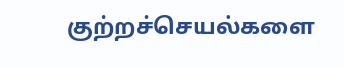குற்றச்செயல்களை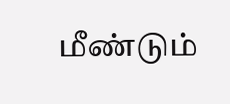மீண்டும்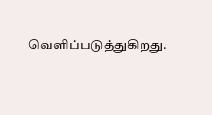வெளிப்படுத்துகிறது.